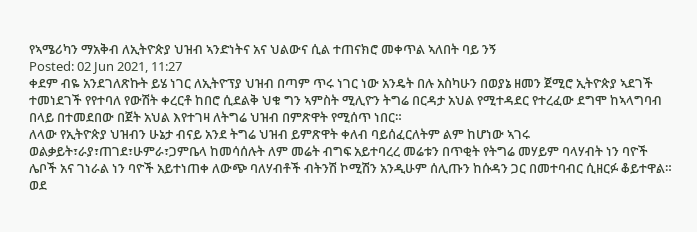የኣሜሪካን ማአቅብ ለኢትዮጵያ ህዝብ ኣንድነትና አና ህልውና ሲል ተጠናክሮ መቀጥል ኣለበት ባይ ንኝ
Posted: 02 Jun 2021, 11:27
ቀደም ብዬ አንደገለጽኩት ይሄ ነገር ለኢትዮፕያ ህዝብ በጣም ጥሩ ነገር ነው አንዴት በሉ አስካሁን በወያኔ ዘመን ጀሚሮ ኢትዮጵያ ኣደገች ተመነደገች የየተባለ የውሽት ቀረርቶ ከበሮ ሲደልቅ ህቁ ግን ኣምስት ሚሊዮን ትግሬ በርዳታ አህል የሚተዳደር የተረፈው ደግሞ ከኣላግባብ በላይ በተመደበው በጀት አህል እየተገዛ ለትግሬ ህዝብ በምጽዋት የሚሰጥ ነበር።
ለላው የኢትዮጵያ ህዝብን ሁኔታ ብናይ አንደ ትግሬ ህዝብ ይምጽዋት ቀለብ ባይሰፈርለትም ልም ከሆነው ኣገሩ ወልቃይት፣ራያ፣ጠገደ፣ሁምራ፣ጋምቤላ ከመሳሰሉት ለም መሬት ብግፍ አይተባረረ መሬቱን በጥቂት የትግሬ መሃይም ባላሃብት ነን ባዮች ሌቦች አና ገነራል ነን ባዮች አይተነጠቀ ለውጭ ባለሃብቶች ብትንሽ ኮሚሽን አንዲሁም ሰሊጡን ከሱዳን ጋር በመተባብር ሲዘርፉ ቆይተዋል።
ወደ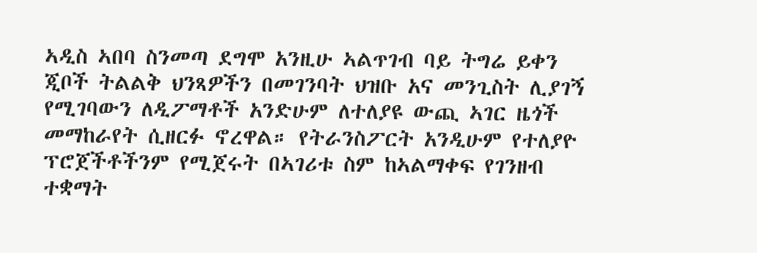ኣዲስ ኣበባ ስንመጣ ደግሞ አንዚሁ ኣልጥገብ ባይ ትግሬ ይቀን ጂቦች ትልልቅ ህንጻዎችን በመገንባት ህዝቡ አና መንጊስት ሊያገኝ የሚገባውን ለዲፖማቶች አንድሁም ለተለያዩ ውጪ ኣገር ዜጎች መማከራየት ሲዘርፉ ኖረዋል። የትራንስፖርት አንዲሁም የተለያዮ ፕሮጀችቶችንም የሚጀሩት በኣገሪቱ ስም ከኣልማቀፍ የገንዘብ ተቋማት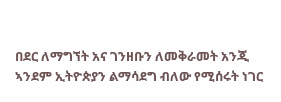በደር ለማግኘት አና ገንዘቡን ለመቅራመት አንጂ ኣንደም ኢትዮጵያን ልማሳደግ ብለው የሚሰሩት ነገር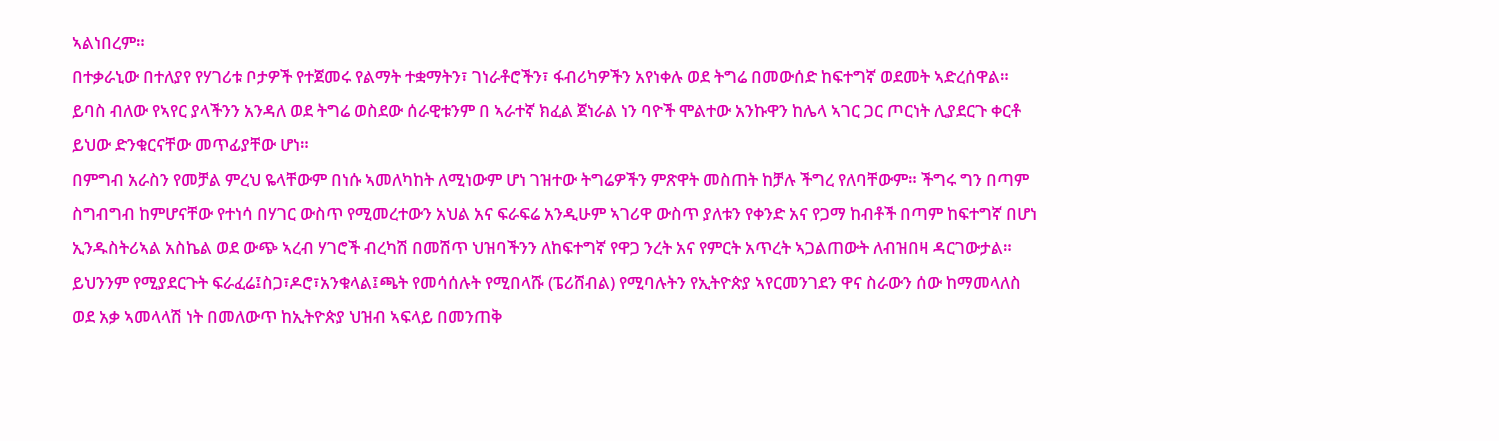ኣልነበረም።
በተቃራኒው በተለያየ የሃገሪቱ ቦታዎች የተጀመሩ የልማት ተቋማትን፣ ገነራቶሮችን፣ ፋብሪካዎችን አየነቀሉ ወደ ትግሬ በመውሰድ ከፍተግኛ ወደመት ኣድረሰዋል። ይባስ ብለው የኣየር ያላችንን አንዳለ ወደ ትግሬ ወስደው ሰራዊቱንም በ ኣራተኛ ክፈል ጀነራል ነን ባዮች ሞልተው አንኩዋን ከሌላ ኣገር ጋር ጦርነት ሊያደርጉ ቀርቶ ይህው ድንቁርናቸው መጥፊያቸው ሆነ።
በምግብ አራስን የመቻል ምረህ ዬላቸውም በነሱ ኣመለካከት ለሚነውም ሆነ ገዝተው ትግሬዎችን ምጽዋት መስጠት ከቻሉ ችግረ የለባቸውም። ችግሩ ግን በጣም ስግብግብ ከምሆናቸው የተነሳ በሃገር ውስጥ የሚመረተውን አህል አና ፍራፍሬ አንዲሁም ኣገሪዋ ውስጥ ያለቱን የቀንድ አና የጋማ ከብቶች በጣም ከፍተግኛ በሆነ ኢንዱስትሪኣል አስኬል ወደ ውጭ ኣረብ ሃገሮች ብረካሽ በመሽጥ ህዝባችንን ለከፍተግኛ የዋጋ ንረት አና የምርት አጥረት ኣጋልጠውት ለብዝበዛ ዳርገውታል።
ይህንንም የሚያደርጉት ፍራፈሬ፤ስጋ፣ዶሮ፣አንቁላል፤ጫት የመሳሰሉት የሚበላሹ (ፔሪሸብል) የሚባሉትን የኢትዮጵያ ኣየርመንገደን ዋና ስራውን ሰው ከማመላለስ ወደ አቃ ኣመላላሽ ነት በመለውጥ ከኢትዮጵያ ህዝብ ኣፍላይ በመንጠቅ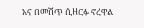አና በመሽጥ ሲዘርፉ ኖረዋል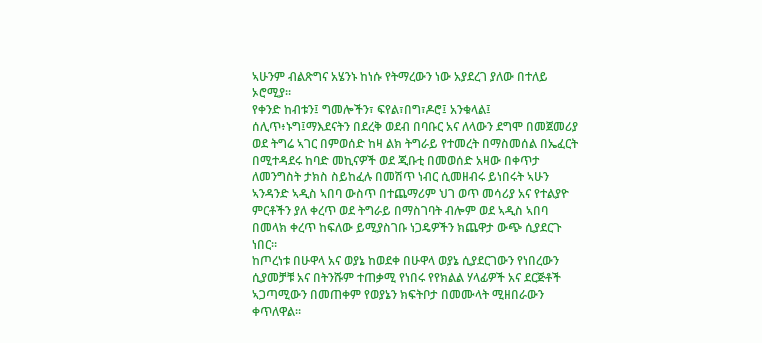ኣሁንም ብልጽግና አሄንኑ ከነሱ የትማረውን ነው አያደረገ ያለው በተለይ ኦሮሚያ።
የቀንድ ከብቱን፤ ግመሎችን፣ ፍየል፣በግ፣ዶሮ፤ አንቁላል፤ ሰሊጥ፥ኑግ፤ማእደናትን በደረቅ ወደብ በባቡር አና ለላውን ደግሞ በመጀመሪያ ወደ ትግሬ ኣገር በምወሰድ ከዛ ልክ ትግራይ የተመረት በማስመሰል በኤፈርት በሚተዳደሩ ከባድ መኪናዎች ወደ ጂቡቲ በመወሰድ አዛው በቀጥታ ለመንግስት ታክስ ስይከፈሉ በመሽጥ ነብር ሲመዘብሩ ይነበሩት ኣሁን ኣንዳንድ ኣዲስ ኣበባ ውስጥ በተጨማሪም ህገ ወጥ መሳሪያ አና የተልያዮ ምርቶችን ያለ ቀረጥ ወደ ትግራይ በማስገባት ብሎም ወደ ኣዲስ ኣበባ በመላክ ቀረጥ ከፍለው ይሚያስገቡ ነጋዴዎችን ክጨዋታ ውጭ ሲያደርጉ ነበር።
ከጦረነቱ በሁዋላ አና ወያኔ ከወደቀ በሁዋላ ወያኔ ሲያደርገውን የነበረውን ሲያመቻቹ አና በትንሹም ተጠቃሚ የነበሩ የየክልል ሃላፊዎች አና ደርጅቶች ኣጋጣሚውን በመጠቀም የወያኔን ክፍትቦታ በመሙላት ሚዘበራውን ቀጥለዋል።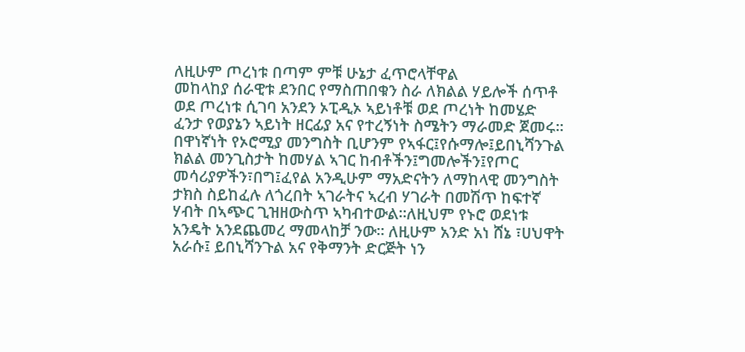ለዚሁም ጦረነቱ በጣም ምቹ ሁኔታ ፈጥሮላቸዋል
መከላከያ ሰራዊቱ ደንበር የማስጠበቁን ስራ ለክልል ሃይሎች ሰጥቶ ወደ ጦረነቱ ሲገባ አንደን ኦፒዲኦ ኣይነቶቹ ወደ ጦረነት ከመሄድ ፈንታ የወያኔን ኣይነት ዘርፊያ አና የተረኝነት ስሜትን ማራመድ ጀመሩ።
በዋነኛነት የኦሮሚያ መንግስት ቢሆንም የኣፋር፤የሱማሎ፤ይበኒሻንጉል ክልል መንጊስታት ከመሃል ኣገር ከብቶችን፤ግመሎችን፤የጦር መሳሪያዎችን፣በግ፤ፈየል አንዲሁም ማአድናትን ለማከላዊ መንግስት ታክስ ስይከፈሉ ለጎረበት ኣገራትና ኣረብ ሃገራት በመሽጥ ከፍተኛ ሃብት በኣጭር ጊዝዘውስጥ ኣካብተውል።ለዚህም የኑሮ ወደነቱ አንዴት አንደጨመረ ማመላከቻ ንው። ለዚሁም አንድ አነ ሸኔ ፣ሀህዋት አራሱ፤ ይበኒሻንጉል አና የቅማንት ድርጅት ነን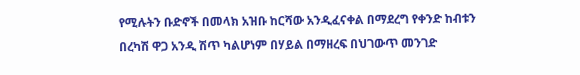የሚሉትን ቡድኖች በመላክ አዝቡ ከርሻው አንዲፈናቀል በማደረግ የቀንድ ከብቱን በረካሽ ዋጋ አንዲ ሽጥ ካልሆነም በሃይል በማዘረፍ በህገውጥ መንገድ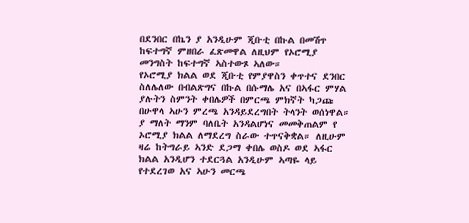በደንበር በኬን ያ አንዲሁም ጂቡቲ በኩል በመሽጥ ከፍተግኛ ምዘበራ ፈጽመዋል ለዚህም የኦሮሚያ መንግስት ከፍተግኛ ኣስተውጾ ኣለው።
የኦሮሚያ ክልል ወደ ጂቡቲ የምያዋስን ቀጥተና ደንበር ስለሌለው በብልጽግና በኩል በሱማሌ አና በኣፋር ምሃል ያሉትን ስምንት ቀበሌዎች በምርጫ ምክኛት ካጋጩ በሁዋላ ኣሁን ምረጫ አንዳይደረግበት ትላንት ወሰነዋል። ያ ማለት ማንም ባለቤት አንዳልሆነና መመቅጠልም የ ኦሮሚያ ክልል ለማደረግ ስራው ተጥናቅቋል። ለዚሁም ዛሬ ከትግራይ ኣንድ ደጋማ ቀበሌ ወስዶ ወደ ኣፋር ክልል አንዲሆን ተደርጓል አንዲሁም ኣጣዬ ላይ የተደረገወ አና ኣሁን መርጫ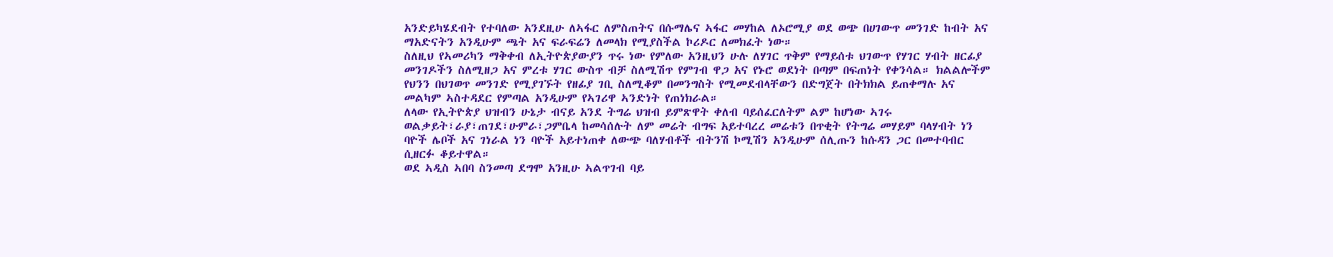አንድይካሄደብት የተባለው አንደዚሁ ለኣፋር ለምስጠትና በሱማሌና ኣፋር መሃከል ለኦሮሚያ ወደ ወጭ በሀገውጥ መንገድ ከብት አና ማአድናትን አንዲሁም ጫት አና ፍራፍሬን ለመላክ የሚያስችል ኮሪዶር ለመክፈት ነው።
ስለዚህ የኣመሪካን ማቅቀብ ለኢትዮጵያውያን ጥሩ ነው የምለው አንዚህን ሁሉ ለሃገር ጥቅም የማይሰቱ ህገውጥ የሃገር ሃብት ዘርፊያ መንገዶችን ስለሚዘጋ አና ምረቱ ሃገር ውስጥ ብቻ ስለሚሽጥ የምገብ ዋጋ አና የኑሮ ወደነት በጣም በፍጠነት የቀንሳል። ክልልሎችም የህንን በህገወጥ መንገድ የሚያገኙት የዘፊያ ገቢ ስለሚቆም በመንግስት የሚመደብላቸውን በድግጀት በትክክል ይጠቀማሉ አና መልካም ኣስተዳደር የምጣል አንዲሁም የኣገሪዋ ኣንድነት የጠነክራል።
ለላው የኢትዮጵያ ህዝብን ሁኔታ ብናይ አንደ ትግሬ ህዝብ ይምጽዋት ቀለብ ባይሰፈርለትም ልም ከሆነው ኣገሩ ወልቃይት፣ራያ፣ጠገደ፣ሁምራ፣ጋምቤላ ከመሳሰሉት ለም መሬት ብግፍ አይተባረረ መሬቱን በጥቂት የትግሬ መሃይም ባላሃብት ነን ባዮች ሌቦች አና ገነራል ነን ባዮች አይተነጠቀ ለውጭ ባለሃብቶች ብትንሽ ኮሚሽን አንዲሁም ሰሊጡን ከሱዳን ጋር በመተባብር ሲዘርፉ ቆይተዋል።
ወደ ኣዲስ ኣበባ ስንመጣ ደግሞ አንዚሁ ኣልጥገብ ባይ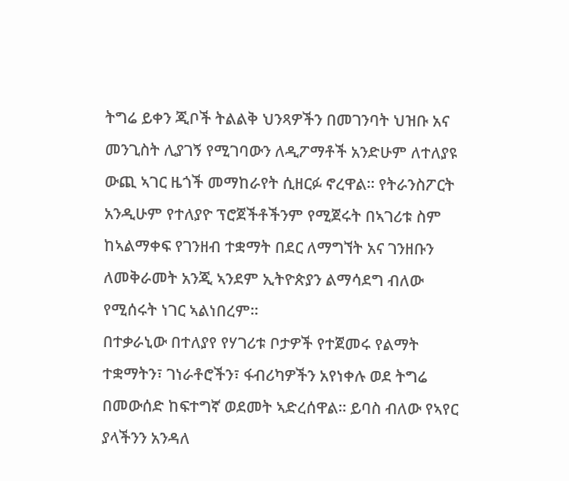ትግሬ ይቀን ጂቦች ትልልቅ ህንጻዎችን በመገንባት ህዝቡ አና መንጊስት ሊያገኝ የሚገባውን ለዲፖማቶች አንድሁም ለተለያዩ ውጪ ኣገር ዜጎች መማከራየት ሲዘርፉ ኖረዋል። የትራንስፖርት አንዲሁም የተለያዮ ፕሮጀችቶችንም የሚጀሩት በኣገሪቱ ስም ከኣልማቀፍ የገንዘብ ተቋማት በደር ለማግኘት አና ገንዘቡን ለመቅራመት አንጂ ኣንደም ኢትዮጵያን ልማሳደግ ብለው የሚሰሩት ነገር ኣልነበረም።
በተቃራኒው በተለያየ የሃገሪቱ ቦታዎች የተጀመሩ የልማት ተቋማትን፣ ገነራቶሮችን፣ ፋብሪካዎችን አየነቀሉ ወደ ትግሬ በመውሰድ ከፍተግኛ ወደመት ኣድረሰዋል። ይባስ ብለው የኣየር ያላችንን አንዳለ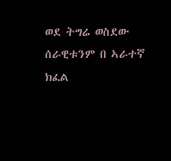ወደ ትግሬ ወስደው ሰራዊቱንም በ ኣራተኛ ክፈል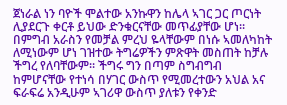ጀነራል ነን ባዮች ሞልተው አንኩዋን ከሌላ ኣገር ጋር ጦርነት ሊያደርጉ ቀርቶ ይህው ድንቁርናቸው መጥፊያቸው ሆነ።
በምግብ አራስን የመቻል ምረህ ዬላቸውም በነሱ ኣመለካከት ለሚነውም ሆነ ገዝተው ትግሬዎችን ምጽዋት መስጠት ከቻሉ ችግረ የለባቸውም። ችግሩ ግን በጣም ስግብግብ ከምሆናቸው የተነሳ በሃገር ውስጥ የሚመረተውን አህል አና ፍራፍሬ አንዲሁም ኣገሪዋ ውስጥ ያለቱን የቀንድ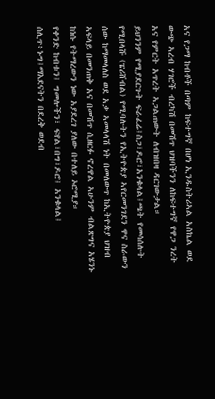አና የጋማ ከብቶች በጣም ከፍተግኛ በሆነ ኢንዱስትሪኣል አስኬል ወደ ውጭ ኣረብ ሃገሮች ብረካሽ በመሽጥ ህዝባችንን ለከፍተግኛ የዋጋ ንረት አና የምርት አጥረት ኣጋልጠውት ለብዝበዛ ዳርገውታል።
ይህንንም የሚያደርጉት ፍራፈሬ፤ስጋ፣ዶሮ፣አንቁላል፤ጫት የመሳሰሉት የሚበላሹ (ፔሪሸብል) የሚባሉትን የኢትዮጵያ ኣየርመንገደን ዋና ስራውን ሰው ከማመላለስ ወደ አቃ ኣመላላሽ ነት በመለውጥ ከኢትዮጵያ ህዝብ ኣፍላይ በመንጠቅ አና በመሽጥ ሲዘርፉ ኖረዋል ኣሁንም ብልጽግና አሄንኑ ከነሱ የትማረውን ነው አያደረገ ያለው በተለይ ኦሮሚያ።
የቀንድ ከብቱን፤ ግመሎችን፣ ፍየል፣በግ፣ዶሮ፤ አንቁላል፤ ሰሊጥ፥ኑግ፤ማእደናትን በደረቅ ወደብ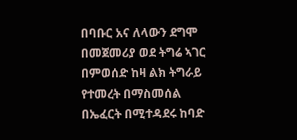በባቡር አና ለላውን ደግሞ በመጀመሪያ ወደ ትግሬ ኣገር በምወሰድ ከዛ ልክ ትግራይ የተመረት በማስመሰል በኤፈርት በሚተዳደሩ ከባድ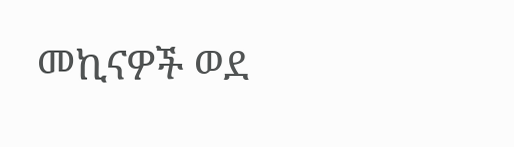መኪናዎች ወደ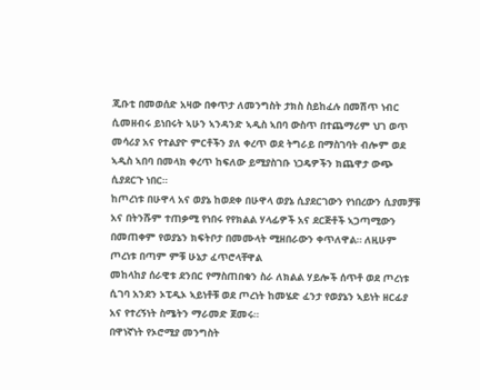ጂቡቲ በመወሰድ አዛው በቀጥታ ለመንግስት ታክስ ስይከፈሉ በመሽጥ ነብር ሲመዘብሩ ይነበሩት ኣሁን ኣንዳንድ ኣዲስ ኣበባ ውስጥ በተጨማሪም ህገ ወጥ መሳሪያ አና የተልያዮ ምርቶችን ያለ ቀረጥ ወደ ትግራይ በማስገባት ብሎም ወደ ኣዲስ ኣበባ በመላክ ቀረጥ ከፍለው ይሚያስገቡ ነጋዴዎችን ክጨዋታ ውጭ ሲያደርጉ ነበር።
ከጦረነቱ በሁዋላ አና ወያኔ ከወደቀ በሁዋላ ወያኔ ሲያደርገውን የነበረውን ሲያመቻቹ አና በትንሹም ተጠቃሚ የነበሩ የየክልል ሃላፊዎች አና ደርጅቶች ኣጋጣሚውን በመጠቀም የወያኔን ክፍትቦታ በመሙላት ሚዘበራውን ቀጥለዋል። ለዚሁም ጦረነቱ በጣም ምቹ ሁኔታ ፈጥሮላቸዋል
መከላከያ ሰራዊቱ ደንበር የማስጠበቁን ስራ ለክልል ሃይሎች ሰጥቶ ወደ ጦረነቱ ሲገባ አንደን ኦፒዲኦ ኣይነቶቹ ወደ ጦረነት ከመሄድ ፈንታ የወያኔን ኣይነት ዘርፊያ አና የተረኝነት ስሜትን ማራመድ ጀመሩ።
በዋነኛነት የኦሮሚያ መንግስት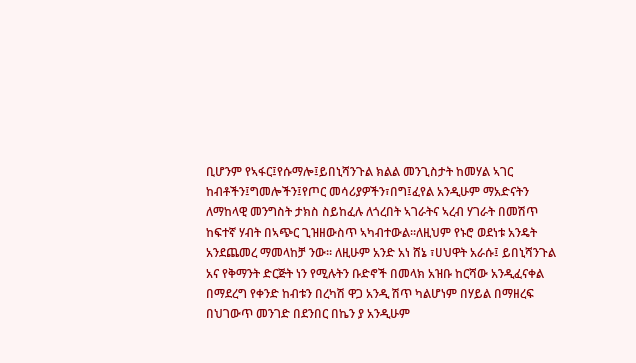ቢሆንም የኣፋር፤የሱማሎ፤ይበኒሻንጉል ክልል መንጊስታት ከመሃል ኣገር ከብቶችን፤ግመሎችን፤የጦር መሳሪያዎችን፣በግ፤ፈየል አንዲሁም ማአድናትን ለማከላዊ መንግስት ታክስ ስይከፈሉ ለጎረበት ኣገራትና ኣረብ ሃገራት በመሽጥ ከፍተኛ ሃብት በኣጭር ጊዝዘውስጥ ኣካብተውል።ለዚህም የኑሮ ወደነቱ አንዴት አንደጨመረ ማመላከቻ ንው። ለዚሁም አንድ አነ ሸኔ ፣ሀህዋት አራሱ፤ ይበኒሻንጉል አና የቅማንት ድርጅት ነን የሚሉትን ቡድኖች በመላክ አዝቡ ከርሻው አንዲፈናቀል በማደረግ የቀንድ ከብቱን በረካሽ ዋጋ አንዲ ሽጥ ካልሆነም በሃይል በማዘረፍ በህገውጥ መንገድ በደንበር በኬን ያ አንዲሁም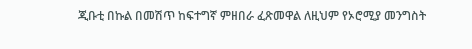ጂቡቲ በኩል በመሽጥ ከፍተግኛ ምዘበራ ፈጽመዋል ለዚህም የኦሮሚያ መንግስት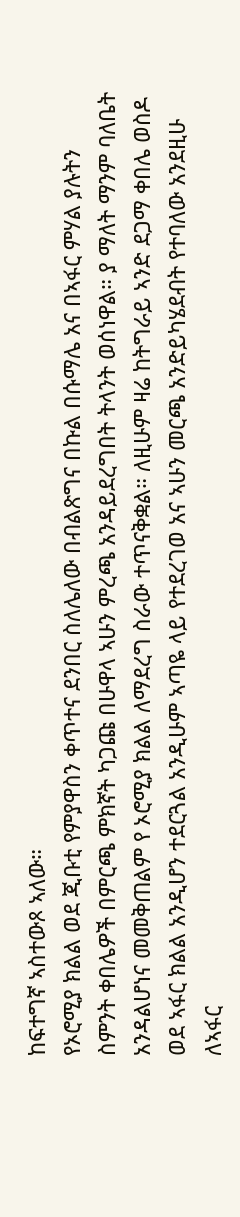ከፍተግኛ ኣስተውጾ ኣለው።
የኦሮሚያ ክልል ወደ ጂቡቲ የምያዋስን ቀጥተና ደንበር ስለሌለው በብልጽግና በኩል በሱማሌ አና በኣፋር ምሃል ያሉትን ስምንት ቀበሌዎች በምርጫ ምክኛት ካጋጩ በሁዋላ ኣሁን ምረጫ አንዳይደረግበት ትላንት ወሰነዋል። ያ ማለት ማንም ባለቤት አንዳልሆነና መመቅጠልም የ ኦሮሚያ ክልል ለማደረግ ስራው ተጥናቅቋል። ለዚሁም ዛሬ ከትግራይ ኣንድ ደጋማ ቀበሌ ወስዶ ወደ ኣፋር ክልል አንዲሆን ተደርጓል አንዲሁም ኣጣዬ ላይ የተደረገወ አና ኣሁን መርጫ አንድይካሄደብት የተባለው አንደዚሁ ለኣፋር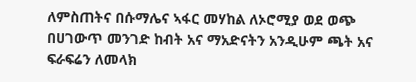ለምስጠትና በሱማሌና ኣፋር መሃከል ለኦሮሚያ ወደ ወጭ በሀገውጥ መንገድ ከብት አና ማአድናትን አንዲሁም ጫት አና ፍራፍሬን ለመላክ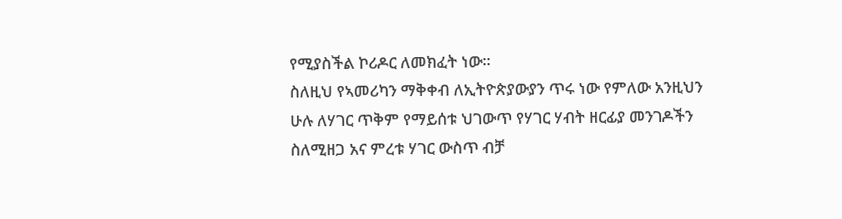የሚያስችል ኮሪዶር ለመክፈት ነው።
ስለዚህ የኣመሪካን ማቅቀብ ለኢትዮጵያውያን ጥሩ ነው የምለው አንዚህን ሁሉ ለሃገር ጥቅም የማይሰቱ ህገውጥ የሃገር ሃብት ዘርፊያ መንገዶችን ስለሚዘጋ አና ምረቱ ሃገር ውስጥ ብቻ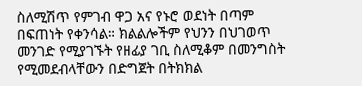ስለሚሽጥ የምገብ ዋጋ አና የኑሮ ወደነት በጣም በፍጠነት የቀንሳል። ክልልሎችም የህንን በህገወጥ መንገድ የሚያገኙት የዘፊያ ገቢ ስለሚቆም በመንግስት የሚመደብላቸውን በድግጀት በትክክል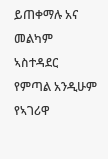ይጠቀማሉ አና መልካም ኣስተዳደር የምጣል አንዲሁም የኣገሪዋ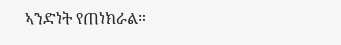ኣንድነት የጠነክራል።